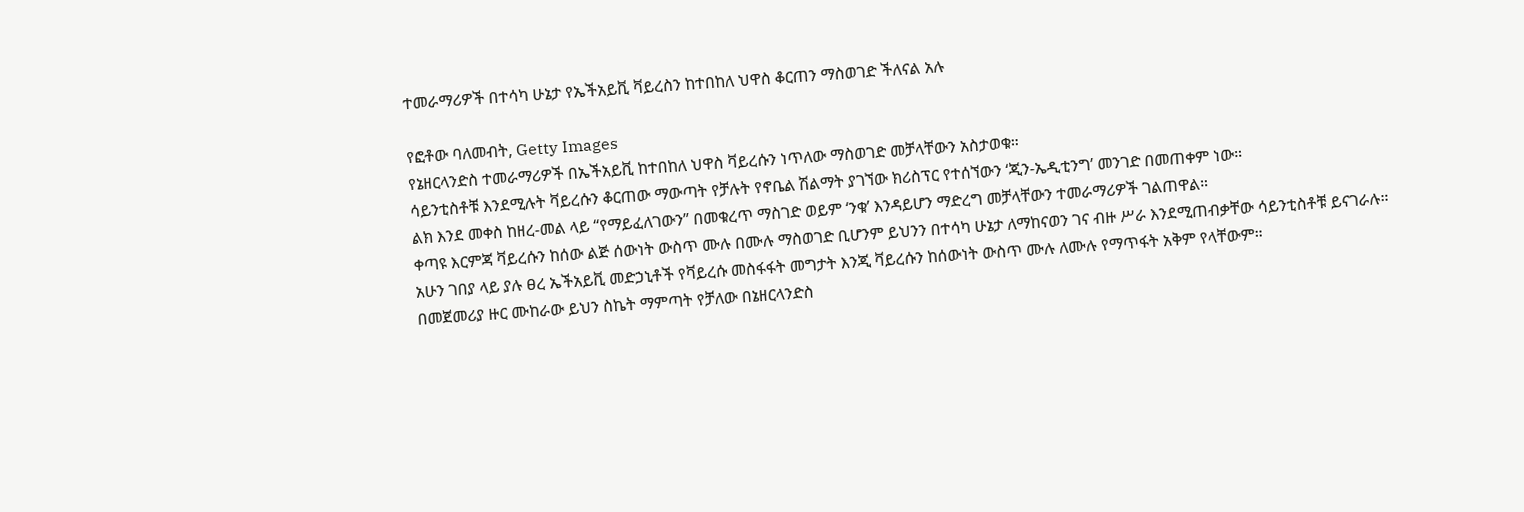ተመራማሪዎች በተሳካ ሁኔታ የኤችአይቪ ቫይረስን ከተበከለ ህዋስ ቆርጠን ማስወገድ ችለናል አሉ

የፎቶው ባለመብት, Getty Images
የኔዘርላንድስ ተመራማሪዎች በኤችአይቪ ከተበከለ ህዋስ ቫይረሱን ነጥለው ማስወገድ መቻላቸውን አስታወቁ።
ሳይንቲስቶቹ እንደሚሉት ቫይረሱን ቆርጠው ማውጣት የቻሉት የኖቤል ሽልማት ያገኘው ክሪስፕር የተሰኘውን ‘ጂን-ኤዲቲንግ’ መንገድ በመጠቀም ነው።
ልክ እንደ መቀስ ከዘረ-መል ላይ “የማይፈለገውን” በመቁረጥ ማስገድ ወይም ‘ንቁ’ እንዳይሆን ማድረግ መቻላቸውን ተመራማሪዎች ገልጠዋል።
ቀጣዩ እርምጃ ቫይረሱን ከሰው ልጅ ሰውነት ውስጥ ሙሉ በሙሉ ማስወገድ ቢሆንም ይህንን በተሳካ ሁኔታ ለማከናወን ገና ብዙ ሥራ እንደሚጠብቃቸው ሳይንቲስቶቹ ይናገራሉ።
አሁን ገበያ ላይ ያሉ ፀረ ኤችአይቪ መድኃኒቶች የቫይረሱ መስፋፋት መግታት እንጂ ቫይረሱን ከሰውነት ውስጥ ሙሉ ለሙሉ የማጥፋት አቅም የላቸውም።
በመጀመሪያ ዙር ሙከራው ይህን ስኬት ማምጣት የቻለው በኔዘርላንድስ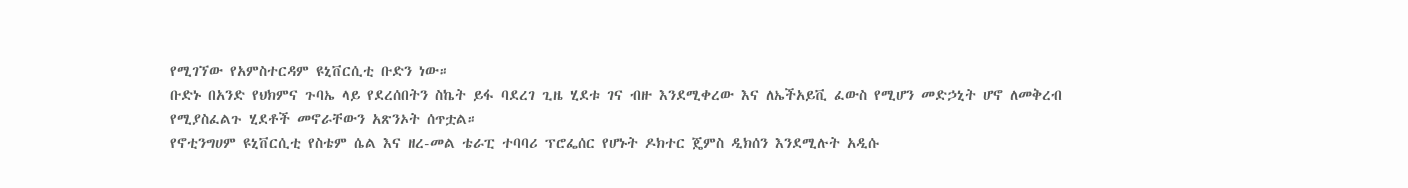የሚገኘው የአምስተርዳም ዩኒቨርሲቲ ቡድን ነው።
ቡድኑ በአንድ የህክምና ጉባኤ ላይ የደረሰበትን ስኬት ይፋ ባደረገ ጊዜ ሂደቱ ገና ብዙ እንደሚቀረው እና ለኤችአይቪ ፈውስ የሚሆን መድኃኒት ሆኖ ለመቅረብ የሚያስፈልጉ ሂደቶች መኖራቸውን አጽንኦት ሰጥቷል።
የኖቲንግሀም ዩኒቨርሲቲ የስቴም ሴል እና ዘረ-መል ቴራፒ ተባባሪ ፕሮፌሰር የሆኑት ዶክተር ጄምስ ዲክሰን እንደሚሉት አዲሱ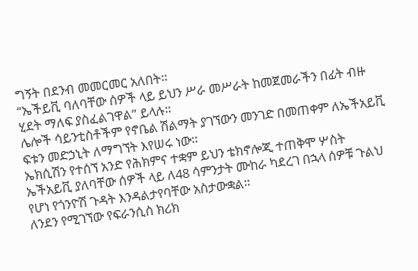ግኝት በደንብ መመርመር አለበት።
“ኤችይቪ ባለባቸው ሰዎች ላይ ይህን ሥራ መሥራት ከመጀመራችን በፊት ብዙ ሂደት ማለፍ ያስፈልገዋል” ይላሉ።
ሌሎች ሳይንቲስቶችም የኖቤል ሽልማት ያገኘውን መንገድ በመጠቀም ለኤችአይቪ ፍቱን መድኃኒት ለማግኘት እየሠሩ ነው።
ኤክሲሽን የተሰኘ አንድ የሕክምና ተቋም ይህን ቴክኖሎጂ ተጠቅሞ ሦስት ኤችአይቪ ያለባቸው ሰዎች ላይ ለ48 ሳምንታት ሙከራ ካደረገ በኋላ ሰዎቹ ጉልህ የሆነ የጎንዮሽ ጉዳት እንዳልታየባቸው አስታውቋል።
ለንደን የሚገኘው የፍራንሲስ ክሪክ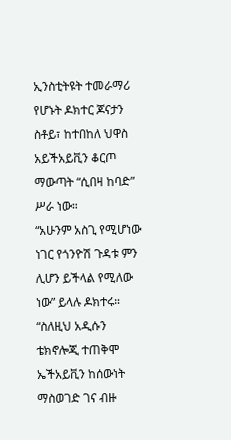ኢንስቲትዩት ተመራማሪ የሆኑት ዶክተር ጆናታን ስቶይ፣ ከተበከለ ህዋስ አይችአይቪን ቆርጦ ማውጣት “ሲበዛ ከባድ” ሥራ ነው።
“አሁንም አስጊ የሚሆነው ነገር የጎንዮሽ ጉዳቱ ምን ሊሆን ይችላል የሚለው ነው” ይላሉ ዶክተሩ።
“ስለዚህ አዲሱን ቴክኖሎጂ ተጠቅሞ ኤችአይቪን ከሰውነት ማስወገድ ገና ብዙ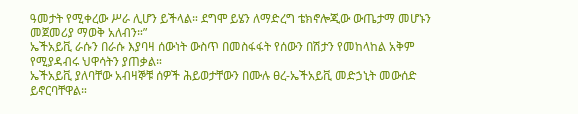ዓመታት የሚቀረው ሥራ ሊሆን ይችላል። ደግሞ ይሄን ለማድረግ ቴክኖሎጂው ውጤታማ መሆኑን መጀመሪያ ማወቅ አለብን።”
ኤችአይቪ ራሱን በራሱ እያባዛ ሰውነት ውስጥ በመስፋፋት የሰውን በሽታን የመከላከል አቅም የሚያዳብሩ ህዋሳትን ያጠቃል።
ኤችአይቪ ያለባቸው አብዛኞቹ ሰዎች ሕይወታቸውን በሙሉ ፀረ-ኤችአይቪ መድኃኒት መውሰድ ይኖርባቸዋል።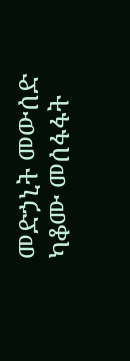መድኃኒት መውሰድ ካቆሙ መሰፋፋት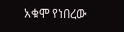አቁሞ የነበረው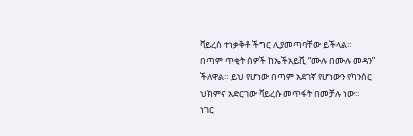ቫይረስ ተነቃቅቶ ችግር ሊያመጣባቸው ይችላል።
በጣም ጥቂት ሰዎች ከኤችአይቪ “ሙሉ በሙሉ መዳን” ችለዋል። ይህ የሆነው በጣም አደገኛ የሆነውን የካንሰር ህክምና አድርገው ቫይረሱ መጥፋት በመቻሉ ነው።
ነገር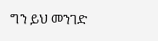ግን ይህ መንገድ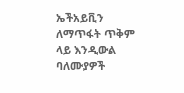ኤችአይቪን ለማጥፋት ጥቅም ላይ እንዲውል ባለሙያዎች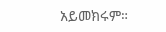አይመክሩም።